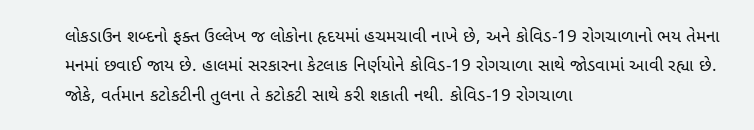લોકડાઉન શબ્દનો ફક્ત ઉલ્લેખ જ લોકોના હૃદયમાં હચમચાવી નાખે છે, અને કોવિડ-19 રોગચાળાનો ભય તેમના મનમાં છવાઈ જાય છે. હાલમાં સરકારના કેટલાક નિર્ણયોને કોવિડ-19 રોગચાળા સાથે જોડવામાં આવી રહ્યા છે.
જોકે, વર્તમાન કટોકટીની તુલના તે કટોકટી સાથે કરી શકાતી નથી. કોવિડ-19 રોગચાળા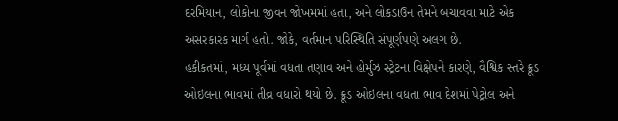દરમિયાન, લોકોના જીવન જોખમમાં હતા, અને લોકડાઉન તેમને બચાવવા માટે એક અસરકારક માર્ગ હતો. જોકે, વર્તમાન પરિસ્થિતિ સંપૂર્ણપણે અલગ છે.
હકીકતમાં, મધ્ય પૂર્વમાં વધતા તણાવ અને હોર્મુઝ સ્ટ્રેટના વિક્ષેપને કારણે, વૈશ્વિક સ્તરે ક્રૂડ ઓઇલના ભાવમાં તીવ્ર વધારો થયો છે. ક્રૂડ ઓઇલના વધતા ભાવ દેશમાં પેટ્રોલ અને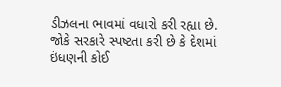ડીઝલના ભાવમાં વધારો કરી રહ્યા છે.
જોકે સરકારે સ્પષ્ટતા કરી છે કે દેશમાં ઇંધણની કોઈ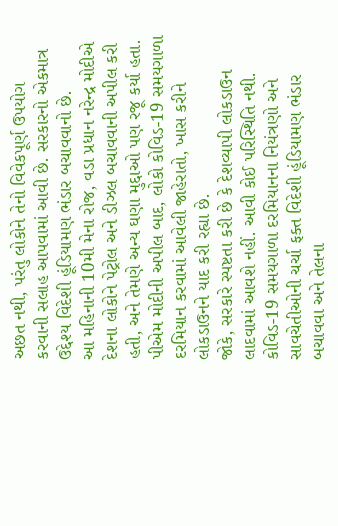અછત નથી, પરંતુ લોકોને તેનો વિવેકપૂર્ણ ઉપયોગ કરવાની સલાહ આપવામાં આવી છે. સરકારનો એકમાત્ર ઉદ્દેશ્ય વિદેશી હૂંડિયામણ ભંડાર બચાવવાનો છે.
આ મહિનાની 10મી મેના રોજ, વડા પ્રધાન નરેન્દ્ર મોદીએ દેશના લોકોને પેટ્રોલ અને ડીઝલ બચાવવાની અપીલ કરી હતી, અને તેમણે અન્ય ઘણા મુદ્દાઓ પણ રજૂ કર્યા હતા. પીએમ મોદીની અપીલ બાદ, લોકો કોવિડ-19 સમયગાળા દરમિયાન કરવામાં આવેલી જાહેરાતો, ખાસ કરીને લોકડાઉનને યાદ કરી રહ્યા છે.
જોકે, સરકારે સ્પષ્ટતા કરી છે કે દેશવ્યાપી લોકડાઉન લાદવામાં આવશે નહીં. આવી કોઈ પરિસ્થિતિ નથી. કોવિડ-19 સમયગાળા દરમિયાનના નિયંત્રણો અને સાવચેતીઓની ચર્ચા ફક્ત વિદેશી હૂંડિયામણ ભંડાર બચાવવા અને તેલના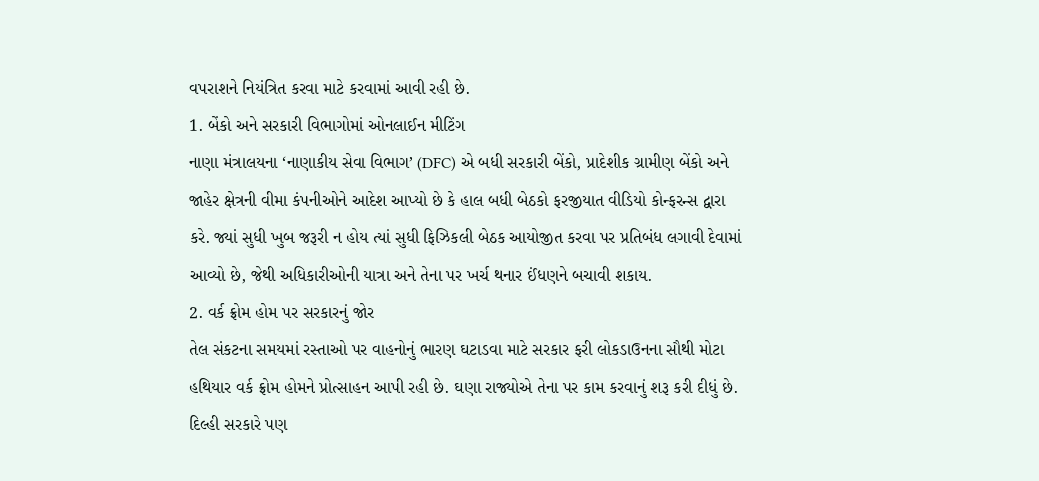વપરાશને નિયંત્રિત કરવા માટે કરવામાં આવી રહી છે.
1. બેંકો અને સરકારી વિભાગોમાં ઓનલાઈન મીટિંગ
નાણા મંત્રાલયના ‘નાણાકીય સેવા વિભાગ’ (DFC) એ બધી સરકારી બેંકો, પ્રાદેશીક ગ્રામીણ બેંકો અને જાહેર ક્ષેત્રની વીમા કંપનીઓને આદેશ આપ્યો છે કે હાલ બધી બેઠકો ફરજીયાત વીડિયો કોન્ફરન્સ દ્વારા કરે. જ્યાં સુધી ખુબ જરૂરી ન હોય ત્યાં સુધી ફિઝિકલી બેઠક આયોજીત કરવા પર પ્રતિબંધ લગાવી દેવામાં આવ્યો છે, જેથી અધિકારીઓની યાત્રા અને તેના પર ખર્ચ થનાર ઈંધણને બચાવી શકાય.
2. વર્ક ફ્રોમ હોમ પર સરકારનું જોર
તેલ સંકટના સમયમાં રસ્તાઓ પર વાહનોનું ભારણ ઘટાડવા માટે સરકાર ફરી લોકડાઉનના સૌથી મોટા હથિયાર વર્ક ફ્રોમ હોમને પ્રોત્સાહન આપી રહી છે. ઘણા રાજ્યોએ તેના પર કામ કરવાનું શરૂ કરી દીધું છે. દિલ્હી સરકારે પણ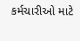કર્મચારીઓ માટે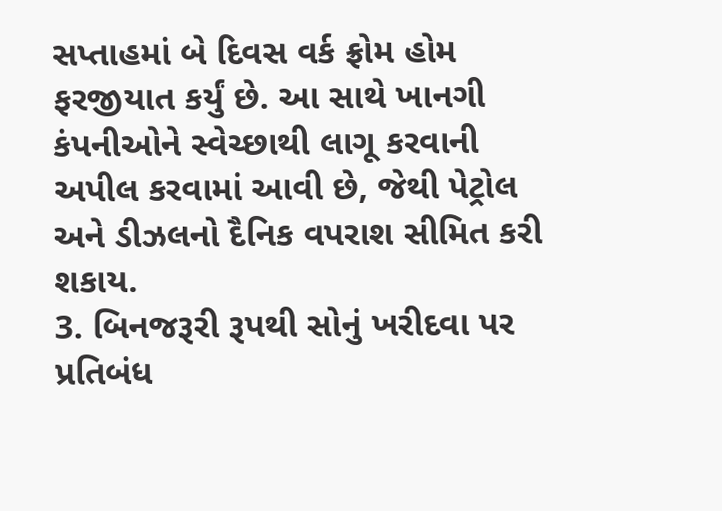સપ્તાહમાં બે દિવસ વર્ક ફ્રોમ હોમ ફરજીયાત કર્યું છે. આ સાથે ખાનગી કંપનીઓને સ્વેચ્છાથી લાગૂ કરવાની અપીલ કરવામાં આવી છે, જેથી પેટ્રોલ અને ડીઝલનો દૈનિક વપરાશ સીમિત કરી શકાય.
3. બિનજરૂરી રૂપથી સોનું ખરીદવા પર પ્રતિબંધ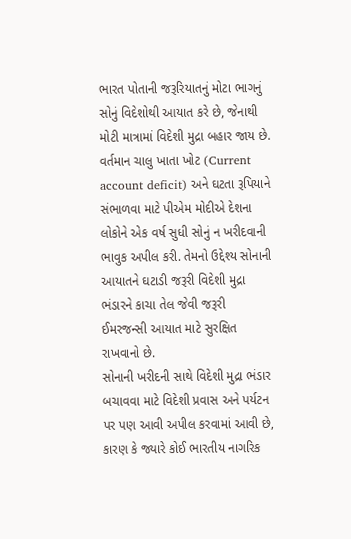ભારત પોતાની જરૂરિયાતનું મોટા ભાગનું સોનું વિદેશોથી આયાત કરે છે, જેનાથી મોટી માત્રામાં વિદેશી મુદ્રા બહાર જાય છે. વર્તમાન ચાલુ ખાતા ખોટ (Current account deficit) અને ઘટતા રૂપિયાને સંભાળવા માટે પીએમ મોદીએ દેશના લોકોને એક વર્ષ સુધી સોનું ન ખરીદવાની ભાવુક અપીલ કરી. તેમનો ઉદ્દેશ્ય સોનાની આયાતને ઘટાડી જરૂરી વિદેશી મુદ્રા ભંડારને કાચા તેલ જેવી જરૂરી ઈમરજન્સી આયાત માટે સુરક્ષિત રાખવાનો છે.
સોનાની ખરીદની સાથે વિદેશી મુદ્રા ભંડાર બચાવવા માટે વિદેશી પ્રવાસ અને પર્યટન પર પણ આવી અપીલ કરવામાં આવી છે, કારણ કે જ્યારે કોઈ ભારતીય નાગરિક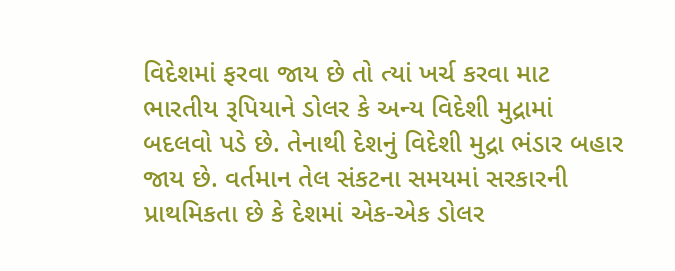વિદેશમાં ફરવા જાય છે તો ત્યાં ખર્ચ કરવા માટ ભારતીય રૂપિયાને ડોલર કે અન્ય વિદેશી મુદ્રામાં બદલવો પડે છે. તેનાથી દેશનું વિદેશી મુદ્રા ભંડાર બહાર જાય છે. વર્તમાન તેલ સંકટના સમયમાં સરકારની પ્રાથમિકતા છે કે દેશમાં એક-એક ડોલર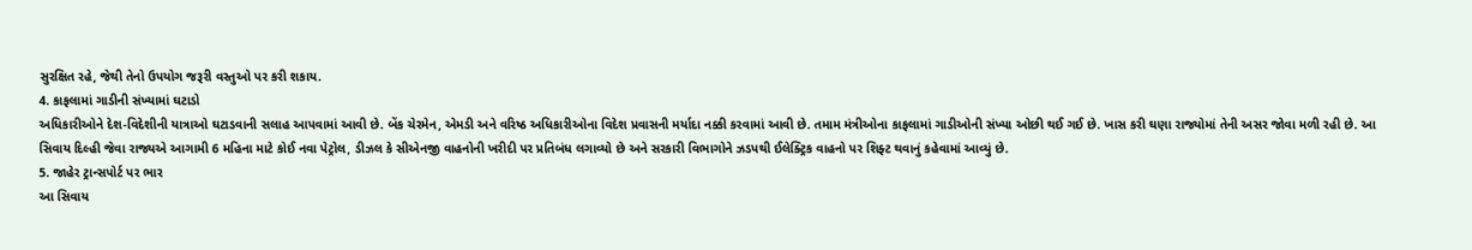સુરક્ષિત રહે, જેથી તેનો ઉપયોગ જરૂરી વસ્તુઓ પર કરી શકાય.
4. કાફલામાં ગાડીની સંખ્યામાં ઘટાડો
અધિકારીઓને દેશ-વિદેશીની યાત્રાઓ ઘટાડવાની સલાહ આપવામાં આવી છે. બેંક ચેરમેન, એમડી અને વરિષ્ઠ અધિકારીઓના વિદેશ પ્રવાસની મર્યાદા નક્કી કરવામાં આવી છે. તમામ મંત્રીઓના કાફલામાં ગાડીઓની સંખ્યા ઓછી થઈ ગઈ છે. ખાસ કરી ઘણા રાજ્યોમાં તેની અસર જોવા મળી રહી છે. આ સિવાય દિલ્હી જેવા રાજ્યએ આગામી 6 મહિના માટે કોઈ નવા પેટ્રોલ, ડીઝલ કે સીએનજી વાહનોની ખરીદી પર પ્રતિબંધ લગાવ્યો છે અને સરકારી વિભાગોને ઝડપથી ઈલેક્ટ્રિક વાહનો પર શિફ્ટ થવાનું કહેવામાં આવ્યું છે.
5. જાહેર ટ્રાન્સપોર્ટ પર ભાર
આ સિવાય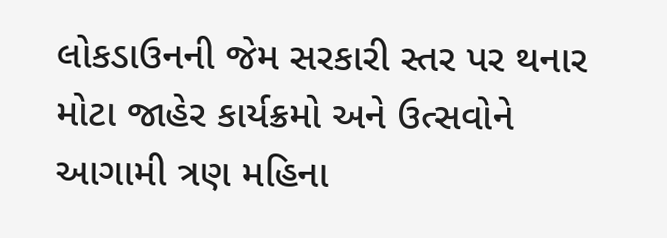લોકડાઉનની જેમ સરકારી સ્તર પર થનાર મોટા જાહેર કાર્યક્રમો અને ઉત્સવોને આગામી ત્રણ મહિના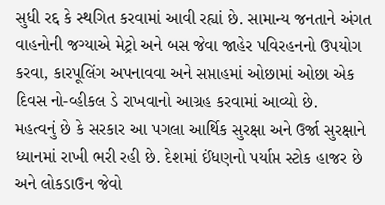સુધી રદ્દ કે સ્થગિત કરવામાં આવી રહ્યાં છે. સામાન્ય જનતાને અંગત વાહનોની જગ્યાએ મેટ્રો અને બસ જેવા જાહેર પવિરહનનો ઉપયોગ કરવા, કારપૂલિંગ અપનાવવા અને સપ્તાહમાં ઓછામાં ઓછા એક દિવસ નો-વ્હીકલ ડે રાખવાનો આગ્રહ કરવામાં આવ્યો છે.
મહત્વનું છે કે સરકાર આ પગલા આર્થિક સુરક્ષા અને ઉર્જા સુરક્ષાને ધ્યાનમાં રાખી ભરી રહી છે. દેશમાં ઈંધણનો પર્યાપ્ત સ્ટોક હાજર છે અને લોકડાઉન જેવો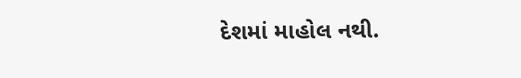દેશમાં માહોલ નથી.